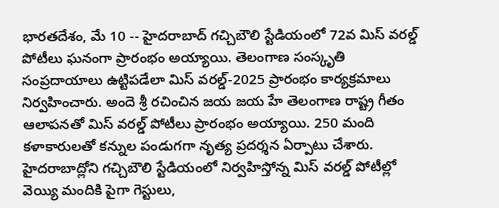భారతదేశం, మే 10 -- హైదరాబాద్ గచ్చిబౌలి స్టేడియంలో 72వ మిస్ వరల్డ్ పోటీలు ఘనంగా ప్రారంభం అయ్యాయి. తెలంగాణ సంస్కృతి సంప్రదాయాలు ఉట్టిపడేలా మిస్ వరల్డ్-2025 ప్రారంభం కార్యక్రమాలు నిర్వహించారు. అందె శ్రీ రచించిన జయ జయ హే తెలంగాణ రాష్ట్ర గీతం ఆలాపనతో మిస్ వరల్డ్ పోటీలు ప్రారంభం అయ్యాయి. 250 మంది కళాకారులతో కన్నుల పండుగగా నృత్య ప్రదర్శన ఏర్పాటు చేశారు.
హైదరాబాద్లోని గచ్చిబౌలి స్టేడియంలో నిర్వహిస్తోన్న మిస్ వరల్డ్ పోటీల్లో వెయ్యి మందికి పైగా గెస్టులు,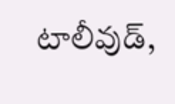టాలీవుడ్,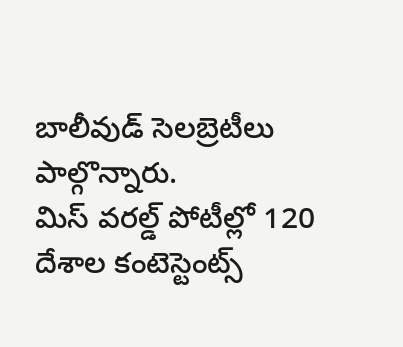బాలీవుడ్ సెలబ్రెటీలు పాల్గొన్నారు.
మిస్ వరల్డ్ పోటీల్లో 120 దేశాల కంటెస్టెంట్స్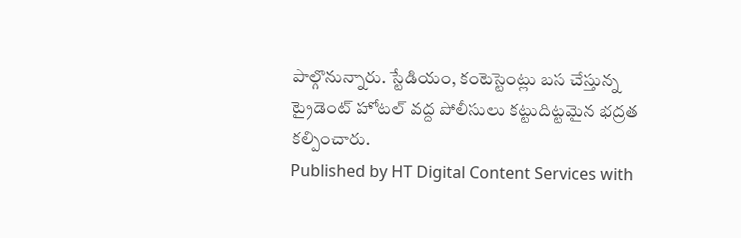పాల్గొనున్నారు. స్టేడియం, కంటెస్టెంట్లు బస చేస్తున్న ట్రైడెంట్ హోటల్ వద్ద పోలీసులు కట్టుదిట్టమైన భద్రత కల్పించారు.
Published by HT Digital Content Services with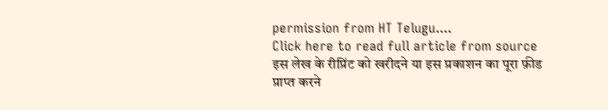permission from HT Telugu....
Click here to read full article from source
इस लेख के रीप्रिंट को खरीदने या इस प्रकाशन का पूरा फ़ीड प्राप्त करने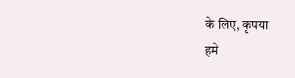के लिए, कृपया
हमे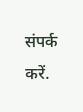संपर्क करें.